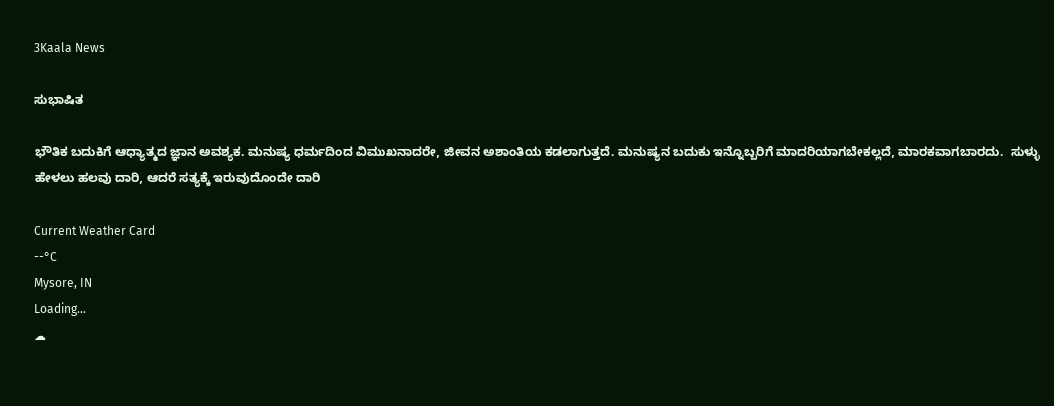3Kaala News

ಸುಭಾಷಿತ

ಭೌತಿಕ ಬದುಕಿಗೆ ಆಧ್ಯಾತ್ಮದ ಜ್ಞಾನ ಅವಶ್ಯಕ. ಮನುಷ್ಯ ಧರ್ಮದಿಂದ ವಿಮುಖನಾದರೇ, ಜೀವನ ಅಶಾಂತಿಯ ಕಡಲಾಗುತ್ತದೆ. ಮನುಷ್ಯನ ಬದುಕು ಇನ್ನೊಬ್ಬರಿಗೆ ಮಾದರಿಯಾಗಬೇಕಲ್ಲದೆ, ಮಾರಕವಾಗಬಾರದು.  ಸುಳ್ಳು ಹೇಳಲು ಹಲವು ದಾರಿ, ಆದರೆ ಸತ್ಯಕ್ಕೆ ಇರುವುದೊಂದೇ ದಾರಿ

Current Weather Card
--°C
Mysore, IN
Loading...
☁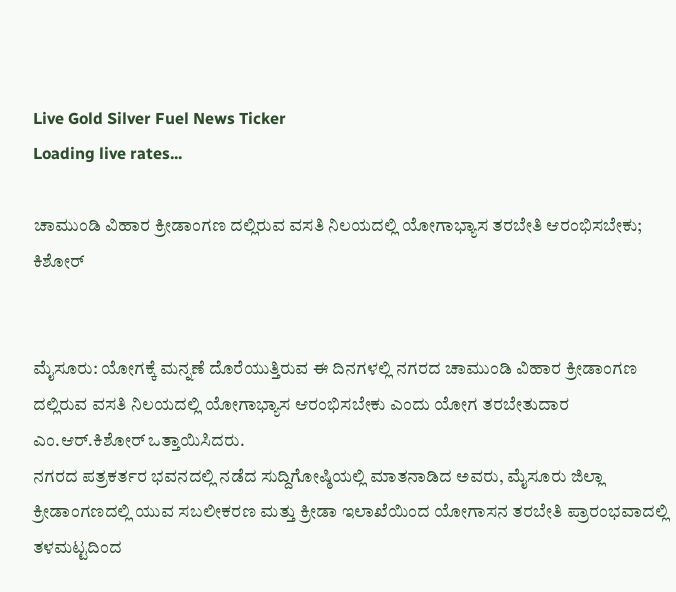Live Gold Silver Fuel News Ticker
Loading live rates...

ಚಾಮುಂಡಿ ವಿಹಾರ ಕ್ರೀಡಾಂಗಣ ದಲ್ಲಿರುವ ವಸತಿ ನಿಲಯದಲ್ಲಿ ಯೋಗಾಭ್ಯಾಸ ತರಬೇತಿ ಆರಂಭಿಸಬೇಕು; ಕಿಶೋರ್


ಮೈಸೂರು: ಯೋಗಕ್ಕೆ ಮನ್ನಣೆ ದೊರೆಯುತ್ತಿರುವ ಈ ದಿನಗಳಲ್ಲಿ ನಗರದ ಚಾಮುಂಡಿ ವಿಹಾರ ಕ್ರೀಡಾಂಗಣ ದಲ್ಲಿರುವ ವಸತಿ ನಿಲಯದಲ್ಲಿ ಯೋಗಾಭ್ಯಾಸ ಆರಂಭಿಸಬೇಕು ಎಂದು ಯೋಗ ತರಬೇತುದಾರ ಎಂ.ಆರ್.ಕಿಶೋರ್ ಒತ್ತಾಯಿಸಿದರು.
ನಗರದ ಪತ್ರಕರ್ತರ ಭವನದಲ್ಲಿ ನಡೆದ ಸುದ್ದಿಗೋಷ್ಠಿಯಲ್ಲಿ ಮಾತನಾಡಿದ ಅವರು, ಮೈಸೂರು ಜಿಲ್ಲಾ ಕ್ರೀಡಾಂಗಣದಲ್ಲಿ ಯುವ ಸಬಲೀಕರಣ ಮತ್ತು ಕ್ರೀಡಾ ಇಲಾಖೆಯಿಂದ ಯೋಗಾಸನ ತರಬೇತಿ ಪ್ರಾರಂಭವಾದಲ್ಲಿ ತಳಮಟ್ಟದಿಂದ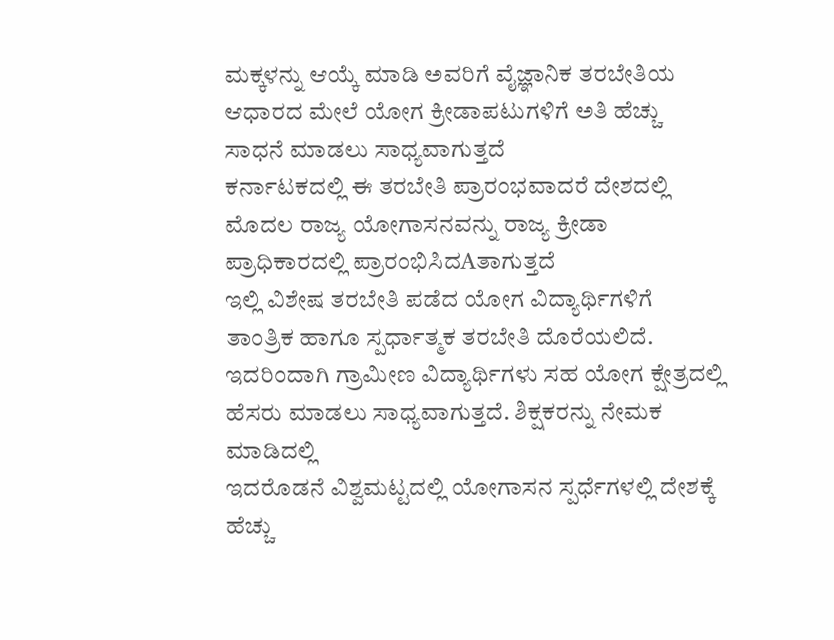ಮಕ್ಕಳನ್ನು ಆಯ್ಕೆ ಮಾಡಿ ಅವರಿಗೆ ವೈಜ್ಞಾನಿಕ ತರಬೇತಿಯ ಆಧಾರದ ಮೇಲೆ ಯೋಗ ಕ್ರೀಡಾಪಟುಗಳಿಗೆ ಅತಿ ಹೆಚ್ಚು ಸಾಧನೆ ಮಾಡಲು ಸಾಧ್ಯವಾಗುತ್ತದೆ
ಕರ್ನಾಟಕದಲ್ಲಿ ಈ ತರಬೇತಿ ಪ್ರಾರಂಭವಾದರೆ ದೇಶದಲ್ಲಿ ಮೊದಲ ರಾಜ್ಯ ಯೋಗಾಸನವನ್ನು ರಾಜ್ಯ ಕ್ರೀಡಾ ಪ್ರಾಧಿಕಾರದಲ್ಲಿ ಪ್ರಾರಂಭಿಸಿದAತಾಗುತ್ತದೆ
ಇಲ್ಲಿ ವಿಶೇಷ ತರಬೇತಿ ಪಡೆದ ಯೋಗ ವಿದ್ಯಾರ್ಥಿಗಳಿಗೆ ತಾಂತ್ರಿಕ ಹಾಗೂ ಸ್ಪರ್ಧಾತ್ಮಕ ತರಬೇತಿ ದೊರೆಯಲಿದೆ. ಇದರಿಂದಾಗಿ ಗ್ರಾಮೀಣ ವಿದ್ಯಾರ್ಥಿಗಳು ಸಹ ಯೋಗ ಕ್ಷೇತ್ರದಲ್ಲಿ ಹೆಸರು ಮಾಡಲು ಸಾಧ್ಯವಾಗುತ್ತದೆ. ಶಿಕ್ಷಕರನ್ನು ನೇಮಕ ಮಾಡಿದಲ್ಲಿ
ಇದರೊಡನೆ ವಿಶ್ವಮಟ್ಟದಲ್ಲಿ ಯೋಗಾಸನ ಸ್ಪರ್ಧೆಗಳಲ್ಲಿ ದೇಶಕ್ಕೆ ಹೆಚ್ಚು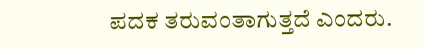ಪದಕ ತರುವಂತಾಗುತ್ತದೆ ಎಂದರು.